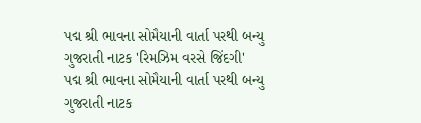પદ્મ શ્રી ભાવના સોમૈયાની વાર્તા પરથી બન્યુ ગુજરાતી નાટક 'રિમઝિમ વરસે જિંદગી'
પદ્મ શ્રી ભાવના સોમૈયાની વાર્તા પરથી બન્યુ ગુજરાતી નાટક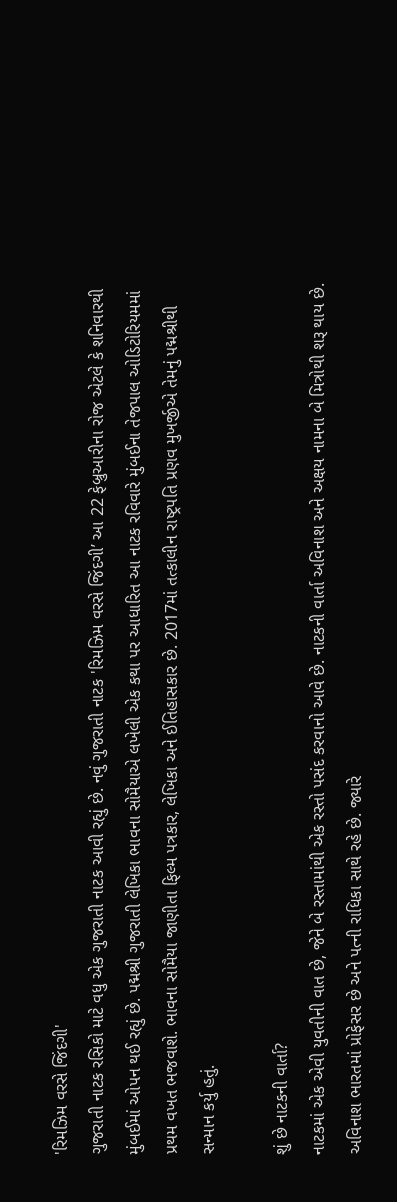'રિમઝિમ વરસે જિંદગી'
ગુજરાતી નાટક રસિકો માટે વધુ એક ગુજરાતી નાટક આવી રહ્યું છે. નવું ગુજરાતી નાટક 'રિમઝિમ વરસે જિંદગી’ આ 22 ફેબ્રુઆરીના રોજ એટલે કે શનિવારથી મુંબઈમાં ઓપન થઈ રહ્યું છે. પદ્મશ્રી ગુજરાતી લેખિકા ભાવના સોમૈયાએ લખેલી એક કથા પર આધારિત આ નાટક રવિવારે મુંબઈના તેજપાલ ઓડિટોરિયમમાં પ્રથમ વખત ભજવાશે. ભાવના સોમૈયા જાણીતા ફિલ્મ પત્રકાર, લેખિકા અને ઈતિહાસકાર છે. 2017માં તત્કાલીન રાષ્ટ્રપતિ પ્રણવ મુખર્જીએ તેમનું પદ્મશ્રીથી સન્માન કર્યુ હતું.

શું છે નાટકની વાર્તા?
નાટકમાં એક એવી યુવતીની વાત છે, જેને બે રસ્તામાંથી એક રસ્તો પસંદ કરવાનો આવે છે. નાટકની વાર્તા અવિનાશ અને અક્ષય નામના બે મિત્રોથી શરૂ થાય છે. અવિનાશ ભારતમાં પ્રોફેસર છે અને પત્ની રાધિકા સાથે રહે છે. જ્યારે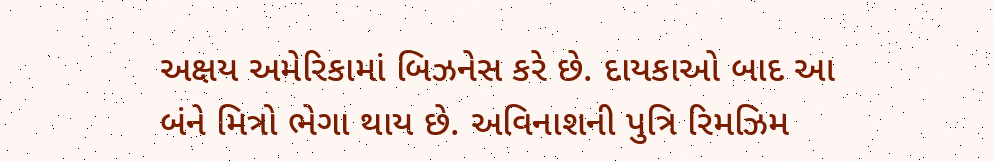અક્ષય અમેરિકામાં બિઝનેસ કરે છે. દાયકાઓ બાદ આ બંને મિત્રો ભેગા થાય છે. અવિનાશની પુત્રિ રિમઝિમ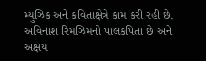મ્યુઝિક અને કવિતાક્ષેત્રે કામ કરી રહી છે. અવિનાશ રિમઝિમનો પાલકપિતા છે અને અક્ષય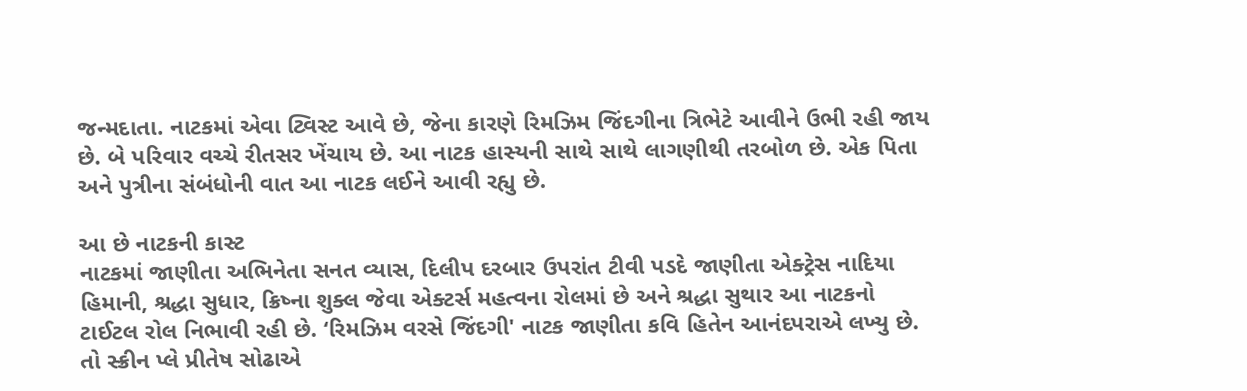જન્મદાતા. નાટકમાં એવા ટ્વિસ્ટ આવે છે, જેના કારણે રિમઝિમ જિંદગીના ત્રિભેટે આવીને ઉભી રહી જાય છે. બે પરિવાર વચ્ચે રીતસર ખેંચાય છે. આ નાટક હાસ્યની સાથે સાથે લાગણીથી તરબોળ છે. એક પિતા અને પુત્રીના સંબંધોની વાત આ નાટક લઈને આવી રહ્યુ છે.

આ છે નાટકની કાસ્ટ
નાટકમાં જાણીતા અભિનેતા સનત વ્યાસ, દિલીપ દરબાર ઉપરાંત ટીવી પડદે જાણીતા એક્ટ્રેસ નાદિયા હિમાની, શ્રદ્ધા સુધાર, ક્રિષ્ના શુક્લ જેવા એક્ટર્સ મહત્વના રોલમાં છે અને શ્રદ્ધા સુથાર આ નાટકનો ટાઈટલ રોલ નિભાવી રહી છે. ‘રિમઝિમ વરસે જિંદગી' નાટક જાણીતા કવિ હિતેન આનંદપરાએ લખ્યુ છે. તો સ્ક્રીન પ્લે પ્રીતેષ સોઢાએ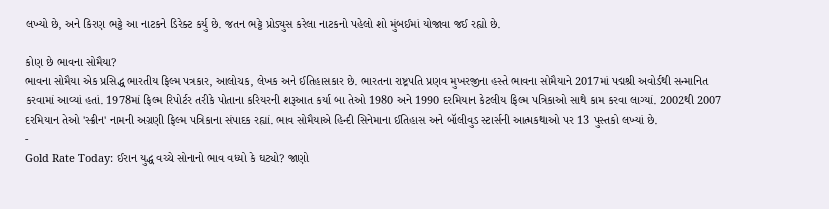લખ્યો છે, અને કિરણ ભટ્ટે આ નાટકને ડિરેક્ટ કર્યુ છે. જતન ભટ્ટે પ્રોડ્યુસ કરેલા નાટકનો પહેલો શો મુંબઈમાં યોજાવા જઈ રહ્યો છે.

કોણ છે ભાવના સોમૈયા?
ભાવના સોમૈયા એક પ્રસિદ્ધ ભારતીય ફિલ્મ પત્રકાર, આલોચક, લેખક અને ઈતિહાસકાર છે. ભારતના રાષ્ટ્રપતિ પ્રણવ મુખરજીના હસ્તે ભાવના સોમૈયાને 2017માં પદ્મશ્રી અવોર્ડથી સન્માનિત કરવામાં આવ્યાં હતાં. 1978માં ફિલ્મ રિપોર્ટર તરીકે પોતાના કરિયરની શરૂઆત કર્યા બા તેઓ 1980 અને 1990 દરમિયાન કેટલીય ફિલ્મ પત્રિકાઓ સાથે કામ કરવા લાગ્યાં. 2002થી 2007 દરમિયાન તેઓ 'સ્ક્રીન' નામની અગ્રણી ફિલ્મ પત્રિકાના સંપાદક રહ્યાં. ભાવ સોમૈયાએ હિન્દી સિનેમાના ઈતિહાસ અને બૉલીવુડ સ્ટાર્સની આત્મકથાઓ પર 13 પુસ્તકો લખ્યાં છે.
-
Gold Rate Today: ઈરાન યુદ્ધ વચ્ચે સોનાનો ભાવ વધ્યો કે ઘટ્યો? જાણો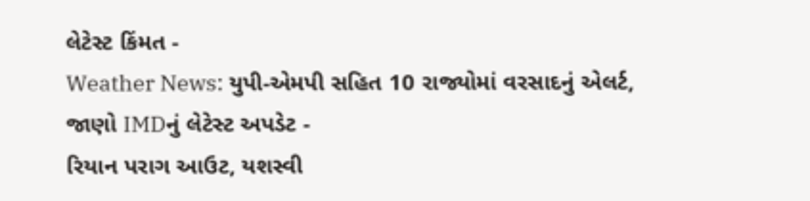લેટેસ્ટ કિંમત -
Weather News: યુપી-એમપી સહિત 10 રાજ્યોમાં વરસાદનું એલર્ટ, જાણો IMDનું લેટેસ્ટ અપડેટ -
રિયાન પરાગ આઉટ, યશસ્વી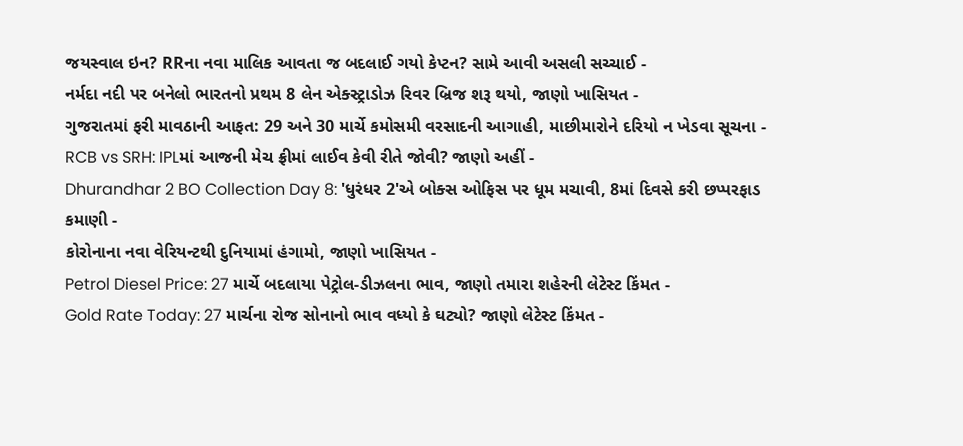જયસ્વાલ ઇન? RRના નવા માલિક આવતા જ બદલાઈ ગયો કેપ્ટન? સામે આવી અસલી સચ્ચાઈ -
નર્મદા નદી પર બનેલો ભારતનો પ્રથમ 8 લેન એક્સ્ટ્રાડોઝ રિવર બ્રિજ શરૂ થયો, જાણો ખાસિયત -
ગુજરાતમાં ફરી માવઠાની આફત: 29 અને 30 માર્ચે કમોસમી વરસાદની આગાહી, માછીમારોને દરિયો ન ખેડવા સૂચના -
RCB vs SRH: IPLમાં આજની મેચ ફ્રીમાં લાઈવ કેવી રીતે જોવી? જાણો અહીં -
Dhurandhar 2 BO Collection Day 8: 'ધુરંધર 2'એ બોક્સ ઓફિસ પર ધૂમ મચાવી, 8માં દિવસે કરી છપ્પરફાડ કમાણી -
કોરોનાના નવા વેરિયન્ટથી દુનિયામાં હંગામો, જાણો ખાસિયત -
Petrol Diesel Price: 27 માર્ચે બદલાયા પેટ્રોલ-ડીઝલના ભાવ, જાણો તમારા શહેરની લેટેસ્ટ કિંમત -
Gold Rate Today: 27 માર્ચના રોજ સોનાનો ભાવ વધ્યો કે ઘટ્યો? જાણો લેટેસ્ટ કિંમત -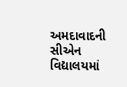અમદાવાદની સીએન વિદ્યાલયમાં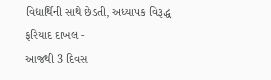વિદ્યાર્થિની સાથે છેડતી, અધ્યાપક વિરૂદ્ધ ફરિયાદ દાખલ -
આજથી 3 દિવસ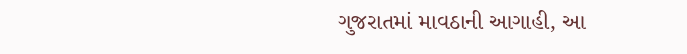ગુજરાતમાં માવઠાની આગાહી, આ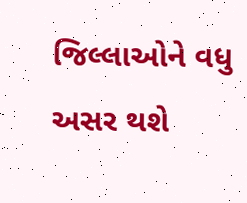જિલ્લાઓને વધુ અસર થશે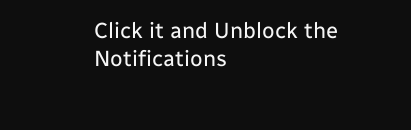Click it and Unblock the Notifications